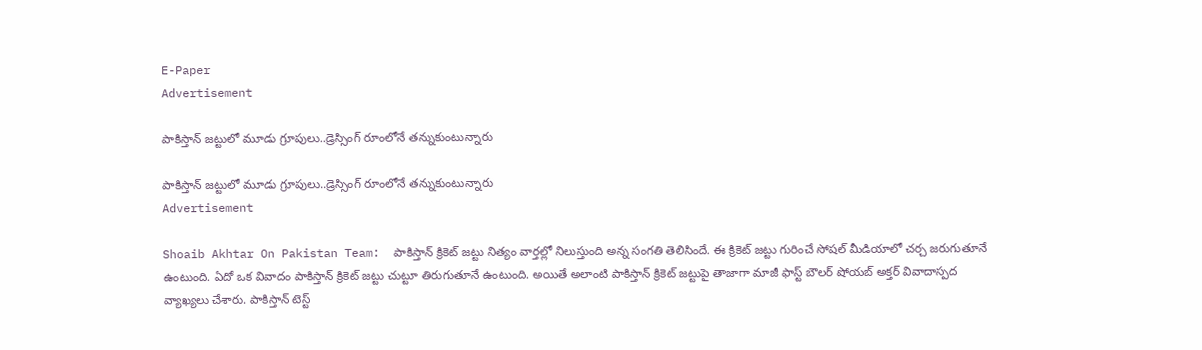E-Paper
Advertisement

పాకిస్తాన్ జ‌ట్టులో మూడు గ్రూపులు..డ్రెస్సింగ్ రూంలోనే త‌న్నుకుంటున్నారు

పాకిస్తాన్ జ‌ట్టులో మూడు గ్రూపులు..డ్రెస్సింగ్ రూంలోనే త‌న్నుకుంటున్నారు
Advertisement

Shoaib Akhtar On Pakistan Team:  పాకిస్తాన్ క్రికెట్ జట్టు నిత్యం వార్తల్లో నిలుస్తుంది అన్న సంగతి తెలిసిందే. ఈ క్రికెట్ జట్టు గురించే సోషల్ మీడియాలో చర్చ జరుగుతూనే ఉంటుంది. ఏదో ఒక వివాదం పాకిస్తాన్ క్రికెట్ జట్టు చుట్టూ తిరుగుతూనే ఉంటుంది. అయితే అలాంటి పాకిస్తాన్ క్రికెట్ జట్టుపై తాజాగా మాజీ ఫాస్ట్ బౌలర్ షోయబ్ అక్తర్ వివాదాస్పద వ్యాఖ్యలు చేశారు. పాకిస్తాన్ టెస్ట్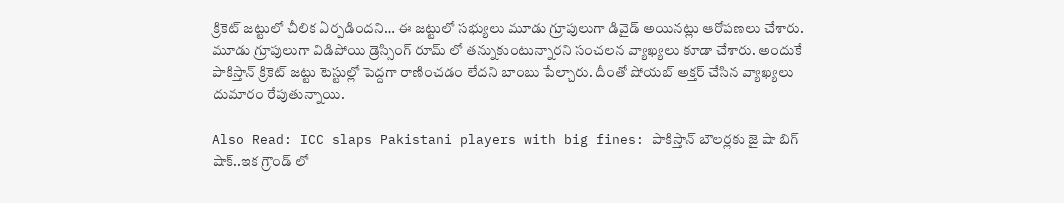క్రికెట్ జట్టులో చీలిక ఏర్పడిందని… ఈ జట్టులో సభ్యులు మూడు గ్రూపులుగా డివైడ్ అయినట్లు ఆరోపణలు చేశారు. మూడు గ్రూపులుగా విడిపోయి డ్రెస్సింగ్ రూమ్ లో తన్నుకుంటున్నారని సంచలన వ్యాఖ్యలు కూడా చేశారు. అందుకే పాకిస్తాన్ క్రికెట్ జట్టు టెస్టుల్లో పెద్దగా రాణించడం లేదని బాంబు పేల్చారు. దీంతో షోయబ్ అక్తర్ చేసిన వ్యాఖ్యలు దుమారం రేపుతున్నాయి.

Also Read: ICC slaps Pakistani players with big fines: పాకిస్తాన్ బౌల‌ర్ల‌కు జై షా బిగ్ షాక్‌..ఇక గ్రౌండ్ లో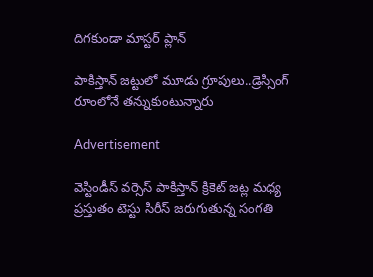దిగ‌కుండా మాస్ట‌ర్ ప్లాన్

పాకిస్తాన్ జ‌ట్టులో మూడు గ్రూపులు..డ్రెస్సింగ్ రూంలోనే త‌న్నుకుంటున్నారు

Advertisement

వెస్టిండీస్ వర్సెస్ పాకిస్తాన్ క్రికెట్ జట్ల మధ్య ప్రస్తుతం టెస్టు సిరీస్ జరుగుతున్న సంగతి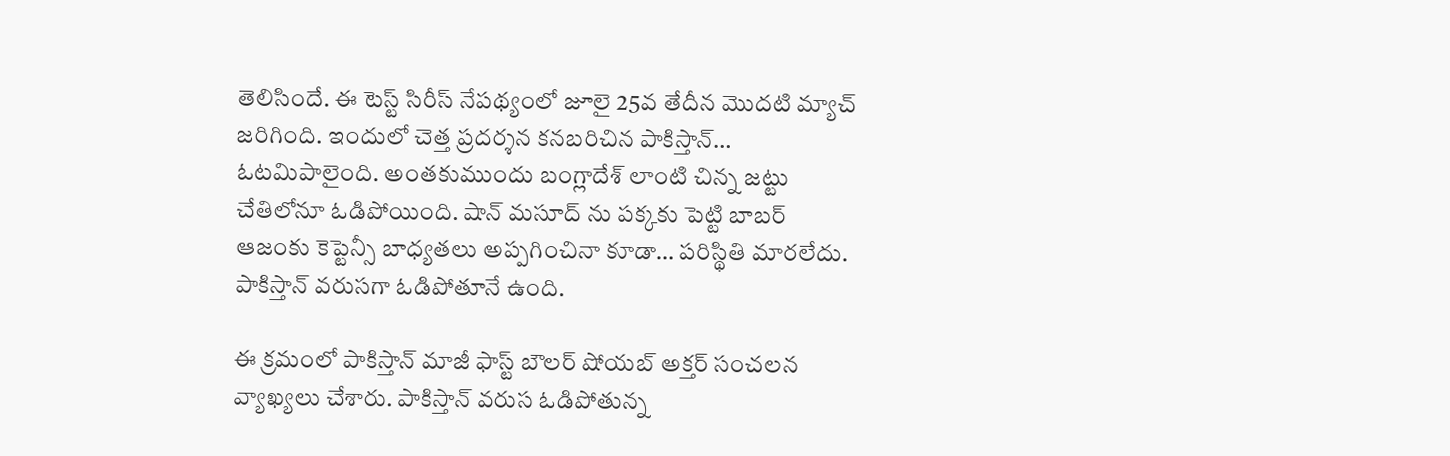తెలిసిందే. ఈ టెస్ట్ సిరీస్ నేపథ్యంలో జూలై 25వ తేదీన మొదటి మ్యాచ్ జరిగింది. ఇందులో చెత్త ప్రదర్శన కనబరిచిన పాకిస్తాన్… ఓటమిపాలైంది. అంతకుముందు బంగ్లాదేశ్ లాంటి చిన్న జట్టు చేతిలోనూ ఓడిపోయింది. షాన్ మసూద్ ను పక్కకు పెట్టి బాబర్ ఆజంకు కెప్టెన్సీ బాధ్యతలు అప్పగించినా కూడా… పరిస్థితి మారలేదు. పాకిస్తాన్ వరుసగా ఓడిపోతూనే ఉంది.

ఈ క్రమంలో పాకిస్తాన్ మాజీ ఫాస్ట్ బౌలర్ షోయబ్ అక్తర్ సంచలన వ్యాఖ్యలు చేశారు. పాకిస్తాన్ వరుస ఓడిపోతున్న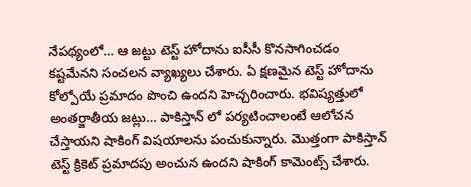నేపథ్యంలో… ఆ జట్టు టెస్ట్ హోదాను ఐసీసీ కొనసాగించడం కష్టమేనని సంచలన వ్యాఖ్యలు చేశారు. ఏ క్షణమైన టెస్ట్ హోదాను కోల్పోయే ప్రమాదం పొంచి ఉందని హెచ్చరించారు. భవిష్యత్తులో అంతర్జాతీయ జట్లు… పాకిస్తాన్ లో పర్యటించాలంటే ఆలోచన చేస్తాయని షాకింగ్ విషయాలను పంచుకున్నారు. మొత్తంగా పాకిస్తాన్ టెస్ట్ క్రికెట్ ప్రమాదపు అంచున ఉందని షాకింగ్ కామెంట్స్ చేశారు.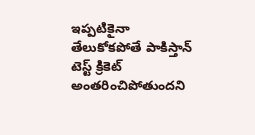ఇప్పటికైనా తేలుకోకపోతే పాకిస్తాన్ టెస్ట్ క్రికెట్ అంతరించిపోతుందని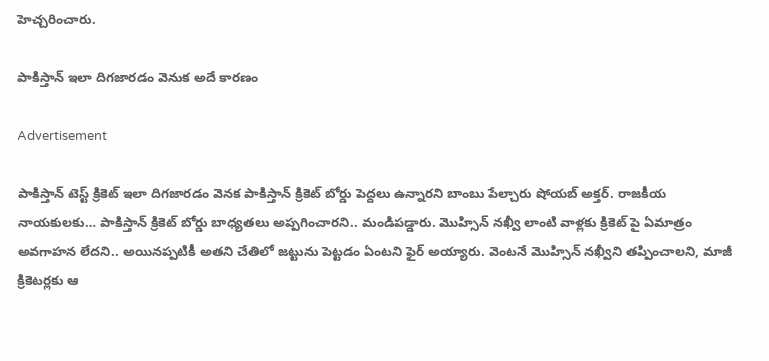హెచ్చరించారు.

పాకిస్తాన్ ఇలా దిగజారడం వెనుక అదే కారణం

Advertisement

పాకిస్తాన్ టెస్ట్ క్రికెట్ ఇలా దిగజారడం వెనక పాకిస్తాన్ క్రికెట్ బోర్డు పెద్దలు ఉన్నారని బాంబు పేల్చారు షోయబ్ అక్తర్. రాజకీయ నాయకులకు… పాకిస్తాన్ క్రికెట్ బోర్డు బాధ్యతలు అప్పగించారని.. మండిపడ్డారు. మొహ్సిన్ న‌ఖ్వీ లాంటి వాళ్లకు క్రికెట్ పై ఏమాత్రం అవగాహన లేదని.. అయినప్పటికీ అతని చేతిలో జట్టును పెట్టడం ఏంటని ఫైర్ అయ్యారు. వెంట‌నే మొహ్సిన్ న‌ఖ్వీని త‌ప్పించాల‌ని, మాజీ క్రికెట‌ర్ల‌కు ఆ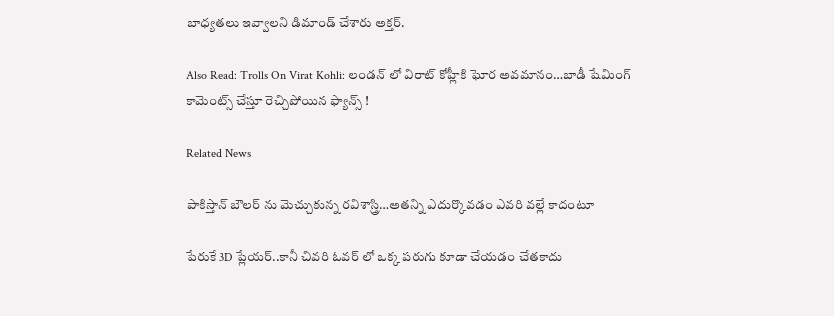బాధ్య‌త‌లు ఇవ్వాల‌ని డిమాండ్ చేశారు అక్త‌ర్‌.

Also Read: Trolls On Virat Kohli: లండ‌న్ లో విరాట్ కోహ్లీకి ఘోర అవ‌మానం…బాడీ షేమింగ్ కామెంట్స్ చేస్తూ రెచ్చిపోయిన ఫ్యాన్స్‌ !

Related News

పాకిస్తాన్ బౌల‌ర్ ను మెచ్చుకున్న‌ ర‌విశాస్త్రి…అత‌న్ని ఎదుర్కొవ‌డం ఎవ‌రి వ‌ల్లే కాదంటూ

పేరుకే 3D ప్లేయ‌ర్‌..కానీ చివ‌రి ఓవ‌ర్ లో ఒక్క ప‌రుగు కూడా చేయ‌డం చేత‌కాదు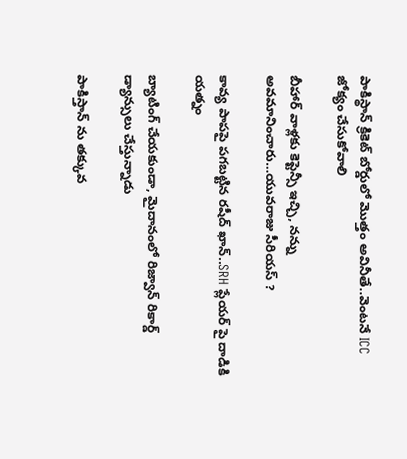పాకిస్థాన్ క్రికెట్ బోర్డులో మొత్తం అవినీతే..వెంట‌నే ICC జోక్యం చేసుకోవాలి

బీహార్ వాళ్ల‌కు కెప్టెన్సీ ఇచ్చి, న‌న్ను అవ‌మానించారు…యువ‌రాజు సీరియ‌స్ ?

కావ్య పాప‌పై ప‌గ‌బ‌ట్టిన ర‌షీద్ ఖాన్‌..SRH ప్లేయ‌ర్ పై దాడికి య‌త్నం

బ్యాటింగ్ చేయ‌కుండా, మైదానంలో రిజ్వాన్ రికార్డ్ డ్యాన్సులు చేస్తున్నాడు

పాకిస్తాన్ ను త‌క్కువ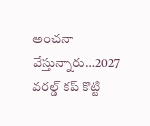అంచ‌నా వేస్తున్నారు…2027 వ‌ర‌ల్డ్ క‌ప్ కొట్టి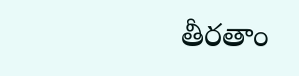తీర‌తాం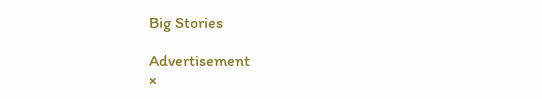Big Stories

Advertisement
×